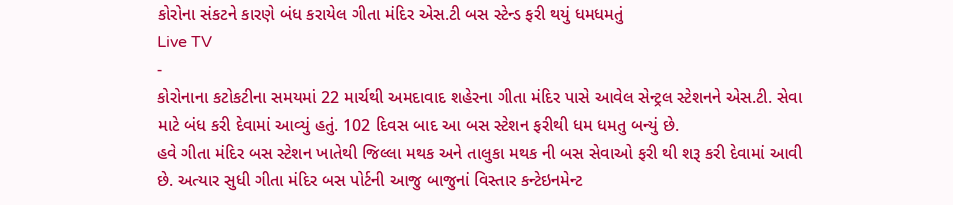કોરોના સંકટને કારણે બંધ કરાયેલ ગીતા મંદિર એસ.ટી બસ સ્ટેન્ડ ફરી થયું ધમધમતું
Live TV
-
કોરોનાના કટોકટીના સમયમાં 22 માર્ચથી અમદાવાદ શહેરના ગીતા મંદિર પાસે આવેલ સેન્ટ્રલ સ્ટેશનને એસ.ટી. સેવા માટે બંધ કરી દેવામાં આવ્યું હતું. 102 દિવસ બાદ આ બસ સ્ટેશન ફરીથી ધમ ધમતુ બન્યું છે.
હવે ગીતા મંદિર બસ સ્ટેશન ખાતેથી જિલ્લા મથક અને તાલુકા મથક ની બસ સેવાઓ ફરી થી શરૂ કરી દેવામાં આવી છે. અત્યાર સુધી ગીતા મંદિર બસ પોર્ટની આજુ બાજુનાં વિસ્તાર કન્ટેઇનમેન્ટ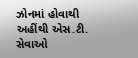ઝોનમાં હોવાથી અહીંથી એસ.ટી. સેવાઓ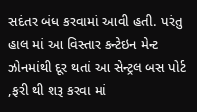સદંતર બંધ કરવામાં આવી હતી. પરંતુ હાલ માં આ વિસ્તાર કન્ટેઇન મેન્ટ ઝોનમાંથી દૂર થતાં આ સેન્ટ્રલ બસ પોર્ટ ,ફરી થી શરૂ કરવા માં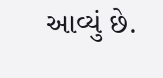આવ્યું છે.